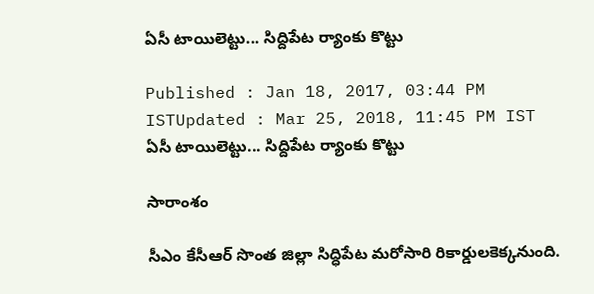ఏసీ టాయిలెట్టు... సిద్దిపేట ర్యాంకు కొట్టు

Published : Jan 18, 2017, 03:44 PM ISTUpdated : Mar 25, 2018, 11:45 PM IST
ఏసీ టాయిలెట్టు... సిద్దిపేట ర్యాంకు కొట్టు

సారాంశం

సీఎం కేసీఆర్ సొంత జిల్లా సిద్ధిపేట మరోసారి రికార్డులకెక్కనుంది.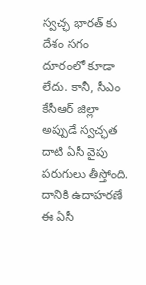స్వచ్ఛ భారత్ కు దేశం సగం దూరంలో కూడా లేదు. కానీ, సీఎం కేసీఆర్ జిల్లా అప్పుడే స్వచ్ఛత దాటి ఏసీ వైపు పరుగులు తీస్తోంది. దానికి ఉదాహరణే ఈ ఏసీ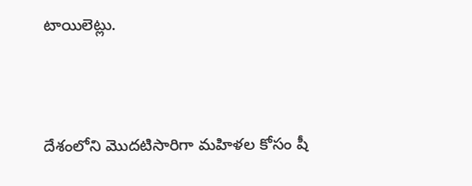టాయిలెట్లు.



దేశంలోని మొదటిసారిగా మహిళల కోసం షీ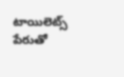టాయిలెట్స్ పేరుతో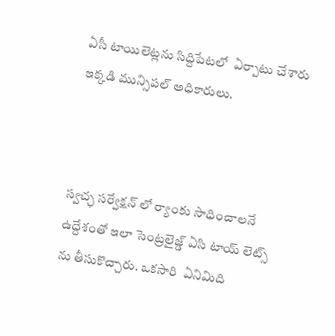ఏసీ టాయిలెట్లను సిద్దిపేటలో  ఏర్పాటు చేశారు ఇక్కడి మున్సిపల్ అధికారులు.



స్వచ్ఛ సర్వేక్షన్ లో ర్యాంకు సాధించాలనే ఉద్దేశంతో ఇలా సెంట్రలైజ్డ్ ఏసి టాయ్ లెట్స్ ను తీసుకొచ్చారు. ఒకసారి  ఏనిమిది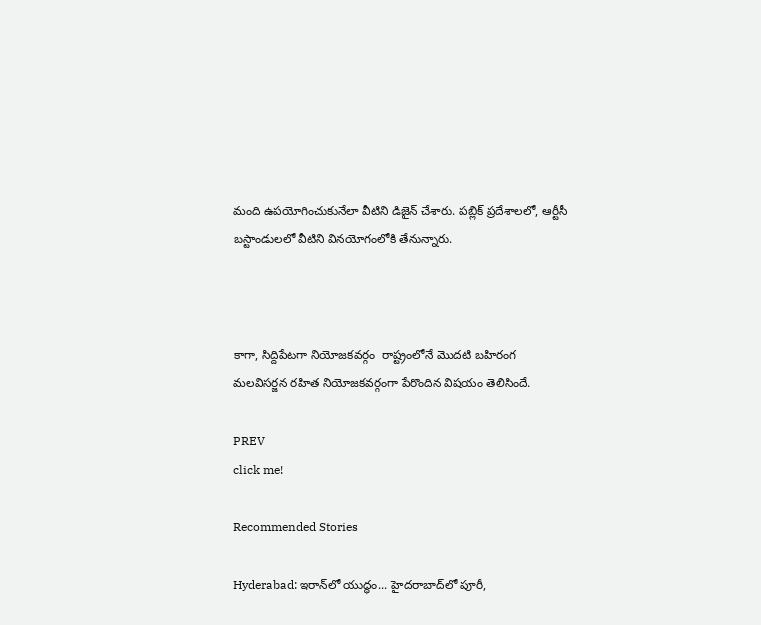మంది ఉపయోగించుకునేలా వీటిని డిజైన్ చేశారు. పబ్లిక్ ప్రదేశాలలో, ఆర్టీసీ బస్టాండులలో వీటిని వినయోగంలోకి తేనున్నారు.



కాగా, సిద్దిపేటగా నియోజకవర్గం  రాష్ట్రంలోనే మొదటి బహిరంగ మలవిసర్జన రహిత నియోజకవర్గంగా పేరొందిన విషయం తెలిసిందే.

PREV
click me!

Recommended Stories

Hyderabad: ఇరాన్‌లో యుద్ధం... హైద‌రాబాద్‌లో పూరీ,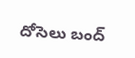దోసెలు బంద్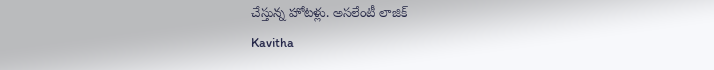చేస్తున్న హోట‌ళ్లు. అస‌లేంటీ లాజిక్
Kavitha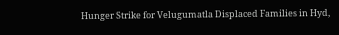Hunger Strike for Velugumatla Displaced Families in Hyd,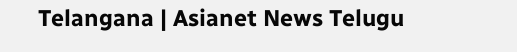Telangana | Asianet News Telugu